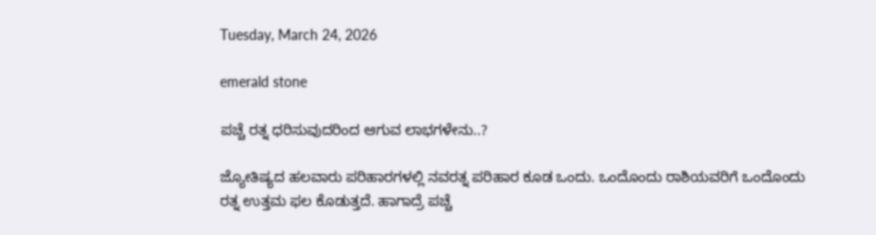Tuesday, March 24, 2026

emerald stone

ಪಚ್ಚೆ ರತ್ನ ಧರಿಸುವುದರಿಂದ ಆಗುವ ಲಾಭಗಳೇನು..?

ಜ್ಯೋತಿಷ್ಯದ ಹಲವಾರು ಪರಿಹಾರಗಳಲ್ಲಿ ನವರತ್ನ ಪರಿಹಾರ ಕೂಡ ಒಂದು. ಒಂದೊಂದು ರಾಶಿಯವರಿಗೆ ಒಂದೊಂದು ರತ್ನ ಉತ್ತಮ ಫಲ ಕೊಡುತ್ತದೆ. ಹಾಗಾದ್ರೆ ಪಚ್ಚೆ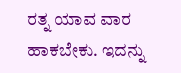ರತ್ನ ಯಾವ ವಾರ ಹಾಕಬೇಕು. ಇದನ್ನು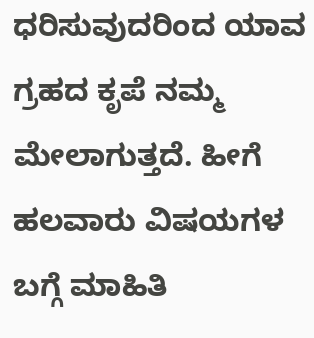ಧರಿಸುವುದರಿಂದ ಯಾವ ಗ್ರಹದ ಕೃಪೆ ನಮ್ಮ ಮೇಲಾಗುತ್ತದೆ. ಹೀಗೆ ಹಲವಾರು ವಿಷಯಗಳ ಬಗ್ಗೆ ಮಾಹಿತಿ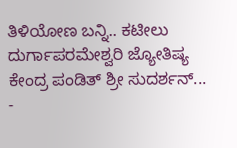ತಿಳಿಯೋಣ ಬನ್ನಿ.. ಕಟೀಲು ದುರ್ಗಾಪರಮೇಶ್ವರಿ ಜ್ಯೋತಿಷ್ಯ ಕೇಂದ್ರ ಪಂಡಿತ್ ಶ್ರೀ ಸುದರ್ಶನ್...
-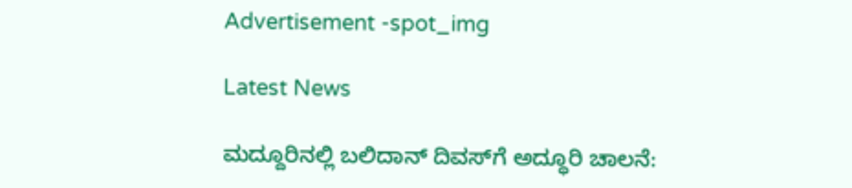Advertisement -spot_img

Latest News

ಮದ್ದೂರಿನಲ್ಲಿ ಬಲಿದಾನ್ ದಿವಸ್‌ಗೆ ಅದ್ಧೂರಿ ಚಾಲನೆ: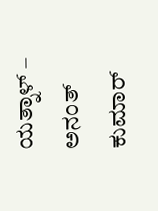ಯತ್ನಾಳ್ – ಅನಂತ್ ಕುಮಾರ್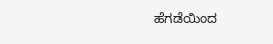ಹೆಗಡೆಯಿಂದ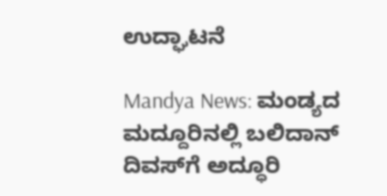ಉದ್ಘಾಟನೆ

Mandya News: ಮಂಡ್ಯದ ಮದ್ದೂರಿನಲ್ಲಿ ಬಲಿದಾನ್ ದಿವಸ್‌ಗೆ ಅದ್ಧೂರಿ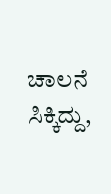ಚಾಲನೆ ಸಿಕ್ಕಿದ್ದು,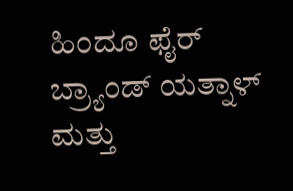ಹಿಂದೂ ಫೈರ್ ಬ್ರ್ಯಾಂಡ್ ಯತ್ನಾಳ್ ಮತ್ತು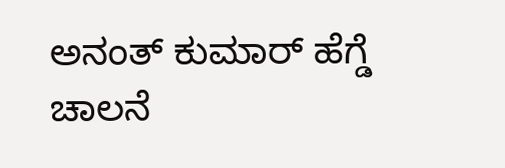ಅನಂತ್ ಕುಮಾರ್ ಹೆಗ್ಡೆ ಚಾಲನೆ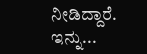ನೀಡಿದ್ದಾರೆ. ಇನ್ನು...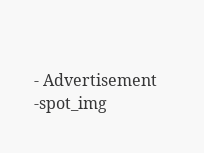- Advertisement -spot_img